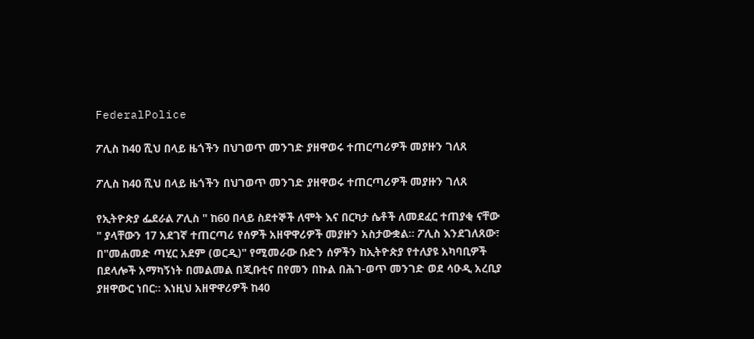FederalPolice

ፖሊስ ከ40 ሺህ በላይ ዜጎችን በህገወጥ መንገድ ያዘዋወሩ ተጠርጣሪዎች መያዙን ገለጸ

ፖሊስ ከ40 ሺህ በላይ ዜጎችን በህገወጥ መንገድ ያዘዋወሩ ተጠርጣሪዎች መያዙን ገለጸ

የኢትዮጵያ ፌደራል ፖሊስ " ከ60 በላይ ስደተኞች ለሞት እና በርካታ ሴቶች ለመደፈር ተጠያቂ ናቸው " ያላቸውን 17 አደገኛ ተጠርጣሪ የሰዎች አዘዋዋሪዎች መያዙን አስታውቋል። ፖሊስ እንደገለጸው፣ በ"መሐመድ ጣሂር አደም (ወርዲ)" የሚመራው ቡድን ሰዎችን ከኢትዮጵያ የተለያዩ አካባቢዎች በደላሎች አማካኝነት በመልመል በጂቡቲና በየመን በኩል በሕገ-ወጥ መንገድ ወደ ሳዑዲ አረቢያ ያዘዋውር ነበር። እነዚህ አዘዋዋሪዎች ከ40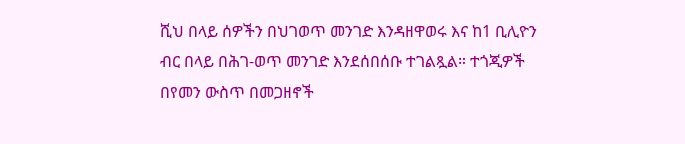ሺህ በላይ ሰዎችን በህገወጥ መንገድ እንዳዘዋወሩ እና ከ1 ቢሊዮን ብር በላይ በሕገ-ወጥ መንገድ እንደሰበሰቡ ተገልጿል። ተጎጂዎች በየመን ውስጥ በመጋዘኖች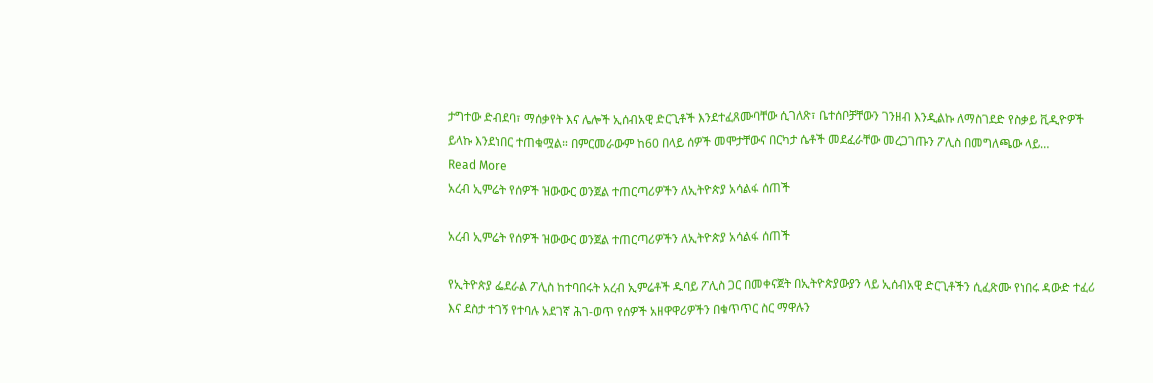ታግተው ድብደባ፣ ማሰቃየት እና ሌሎች ኢሰብአዊ ድርጊቶች እንደተፈጸሙባቸው ሲገለጽ፣ ቤተሰቦቻቸውን ገንዘብ እንዲልኩ ለማስገደድ የስቃይ ቪዲዮዎች ይላኩ እንደነበር ተጠቁሟል። በምርመራውም ከ60 በላይ ሰዎች መሞታቸውና በርካታ ሴቶች መደፈራቸው መረጋገጡን ፖሊስ በመግለጫው ላይ…
Read More
አረብ ኢምሬት የሰዎች ዝውውር ወንጀል ተጠርጣሪዎችን ለኢትዮጵያ አሳልፋ ሰጠች

አረብ ኢምሬት የሰዎች ዝውውር ወንጀል ተጠርጣሪዎችን ለኢትዮጵያ አሳልፋ ሰጠች

የኢትዮጵያ ፌደራል ፖሊስ ከተባበሩት አረብ ኢምሬቶች ዱባይ ፖሊስ ጋር በመቀናጀት በኢትዮጵያውያን ላይ ኢሰብአዊ ድርጊቶችን ሲፈጽሙ የነበሩ ዳውድ ተፈሪ እና ደስታ ተገኝ የተባሉ አደገኛ ሕገ-ወጥ የሰዎች አዘዋዋሪዎችን በቁጥጥር ስር ማዋሉን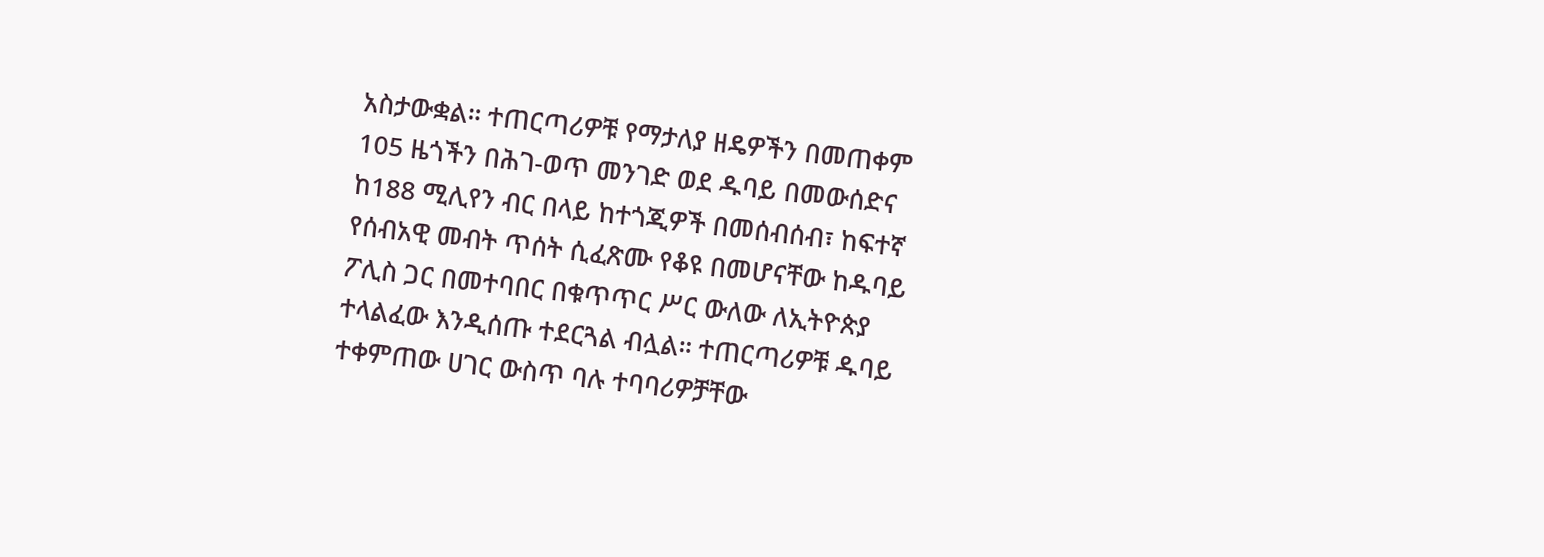አስታውቋል። ተጠርጣሪዎቹ የማታለያ ዘዴዎችን በመጠቀም 105 ዜጎችን በሕገ-ወጥ መንገድ ወደ ዱባይ በመውሰድና ከ188 ሚሊየን ብር በላይ ከተጎጂዎች በመሰብሰብ፣ ከፍተኛ የሰብአዊ መብት ጥሰት ሲፈጽሙ የቆዩ በመሆናቸው ከዱባይ ፖሊስ ጋር በመተባበር በቁጥጥር ሥር ውለው ለኢትዮጵያ ተላልፈው እንዲሰጡ ተደርጓል ብሏል። ተጠርጣሪዎቹ ዱባይ ተቀምጠው ሀገር ውስጥ ባሉ ተባባሪዎቻቸው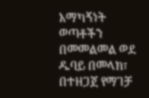አማካኝነት ወጣቶችን በመመልመል ወደ ዱባይ በመላክ፣ በተዘጋጀ የማገቻ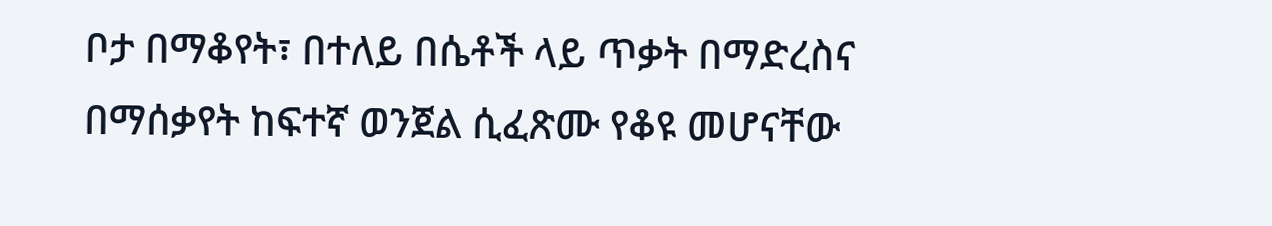ቦታ በማቆየት፣ በተለይ በሴቶች ላይ ጥቃት በማድረስና በማሰቃየት ከፍተኛ ወንጀል ሲፈጽሙ የቆዩ መሆናቸው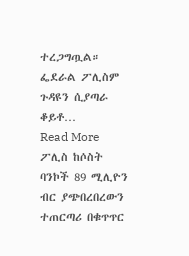ተረጋግጧል። ፌደራል ፖሊስም ጉዳዩን ሲያጣራ ቆይቶ…
Read More
ፖሊስ ከሶስት ባንኮች 89 ሚሊዮን ብር ያጭበረበረውን ተጠርጣሪ በቁጥጥር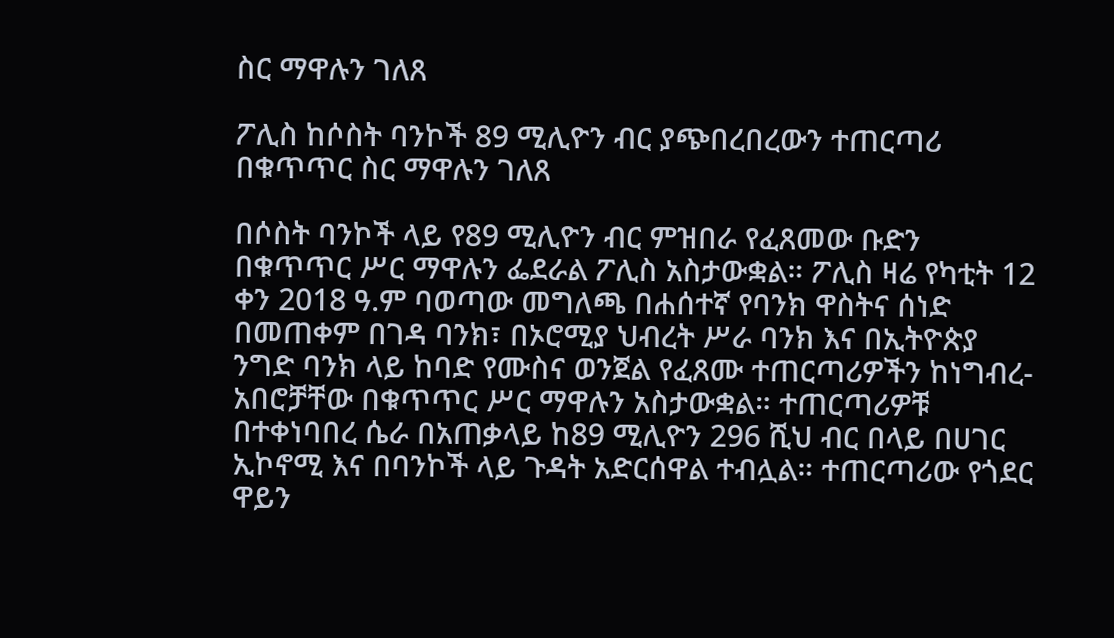ስር ማዋሉን ገለጸ

ፖሊስ ከሶስት ባንኮች 89 ሚሊዮን ብር ያጭበረበረውን ተጠርጣሪ በቁጥጥር ስር ማዋሉን ገለጸ

በሶስት ባንኮች ላይ የ89 ሚሊዮን ብር ምዝበራ የፈጸመው ቡድን በቁጥጥር ሥር ማዋሉን ፌደራል ፖሊስ አስታውቋል። ፖሊስ ዛሬ የካቲት 12 ቀን 2018 ዓ.ም ባወጣው መግለጫ በሐሰተኛ የባንክ ዋስትና ሰነድ በመጠቀም በገዳ ባንክ፣ በኦሮሚያ ህብረት ሥራ ባንክ እና በኢትዮጵያ ንግድ ባንክ ላይ ከባድ የሙስና ወንጀል የፈጸሙ ተጠርጣሪዎችን ከነግብረ-አበሮቻቸው በቁጥጥር ሥር ማዋሉን አስታውቋል። ተጠርጣሪዎቹ በተቀነባበረ ሴራ በአጠቃላይ ከ89 ሚሊዮን 296 ሺህ ብር በላይ በሀገር ኢኮኖሚ እና በባንኮች ላይ ጉዳት አድርሰዋል ተብሏል። ተጠርጣሪው የጎደር ዋይን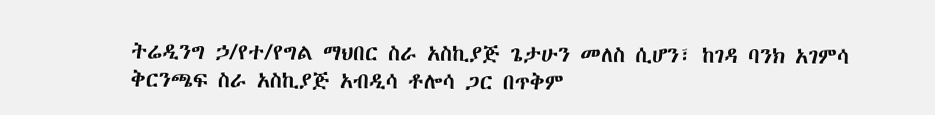ትሬዲንግ ኃ/የተ/የግል ማህበር ስራ አስኪያጅ ጌታሁን መለስ ሲሆን፣ ከገዳ ባንክ አገምሳ ቅርንጫፍ ስራ አስኪያጅ አብዲሳ ቶሎሳ ጋር በጥቅም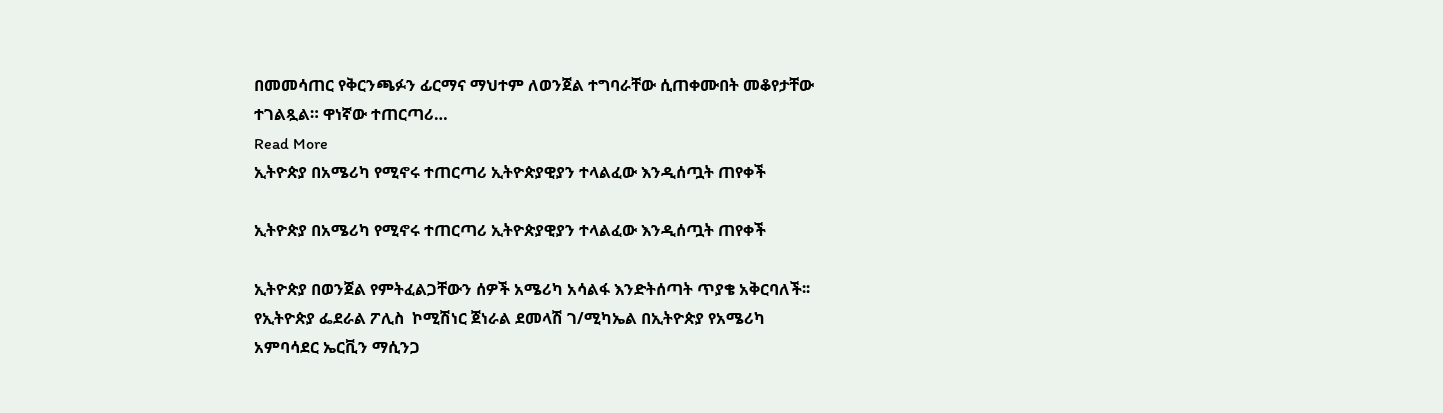በመመሳጠር የቅርንጫፉን ፊርማና ማህተም ለወንጀል ተግባራቸው ሲጠቀሙበት መቆየታቸው ተገልጿል። ዋነኛው ተጠርጣሪ…
Read More
ኢትዮጵያ በአሜሪካ የሚኖሩ ተጠርጣሪ ኢትዮጵያዊያን ተላልፈው እንዲሰጧት ጠየቀች

ኢትዮጵያ በአሜሪካ የሚኖሩ ተጠርጣሪ ኢትዮጵያዊያን ተላልፈው እንዲሰጧት ጠየቀች

ኢትዮጵያ በወንጀል የምትፈልጋቸውን ሰዎች አሜሪካ አሳልፋ እንድትሰጣት ጥያቄ አቅርባለች፡፡ የኢትዮጵያ ፌደራል ፖሊስ  ኮሚሽነር ጀነራል ደመላሽ ገ/ሚካኤል በኢትዮጵያ የአሜሪካ አምባሳደር ኤርቪን ማሲንጋ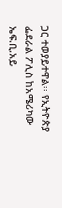ጋር ተወያይተዋል፡፡ የኢትዮጵያ ፌደራል ፖሊስ ከአሜሪካው ኤፍ.ቢ.አይ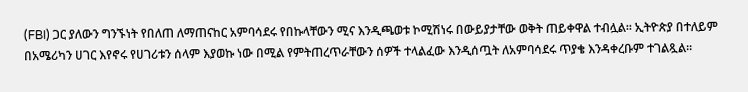(FBI) ጋር ያለውን ግንኙነት የበለጠ ለማጠናከር አምባሳደሩ የበኩላቸውን ሚና እንዲጫወቱ ኮሚሽነሩ በውይያታቸው ወቅት ጠይቀዋል ተብሏል፡፡ ኢትዮጵያ በተለይም በአሜሪካን ሀገር እየኖሩ የሀገሪቱን ሰላም እያወኩ ነው በሚል የምትጠረጥራቸውን ሰዎች ተላልፈው እንዲሰጧት ለአምባሳደሩ ጥያቄ እንዳቀረቡም ተገልጿል፡፡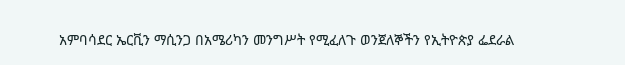አምባሳደር ኤርቪን ማሲንጋ በአሜሪካን መንግሥት የሚፈለጉ ወንጀለኞችን የኢትዮጵያ ፌደራል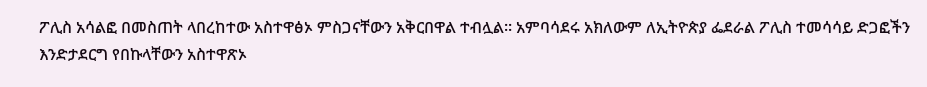ፖሊስ አሳልፎ በመስጠት ላበረከተው አስተዋፅኦ ምስጋናቸውን አቅርበዋል ተብሏል፡፡ አምባሳደሩ አክለውም ለኢትዮጵያ ፌደራል ፖሊስ ተመሳሳይ ድጋፎችን እንድታደርግ የበኩላቸውን አስተዋጽኦ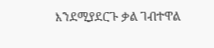እንደሚያደርጉ ቃል ገብተዋል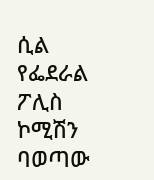ሲል የፌደራል ፖሊስ ኮሚሽን ባወጣው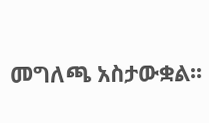መግለጫ አስታውቋል፡፡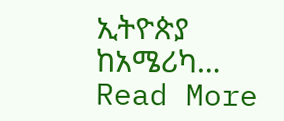ኢትዮጵያ ከአሜሪካ…
Read More